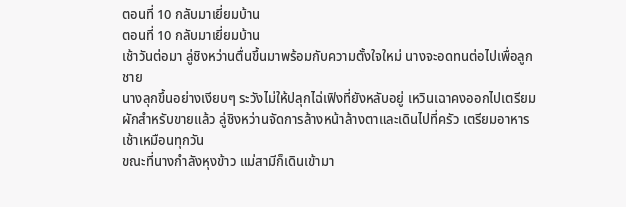ตอนที่ 10 กลับมาเยี่ยมบ้าน
ตอนที่ 10 กลับมาเยี่ยมบ้าน
เช้าวันต่อมา ลู่ชิงหว่านตื่นขึ้นมาพร้อมกับความตั้งใจใหม่ นางจะอดทนต่อไปเพื่อลูกชาย
นางลุกขึ้นอย่างเงียบๆ ระวังไม่ให้ปลุกไฉ่เฟิงที่ยังหลับอยู่ เหวินเฉาคงออกไปเตรียมผักสำหรับขายแล้ว ลู่ชิงหว่านจัดการล้างหน้าล้างตาและเดินไปที่ครัว เตรียมอาหารเช้าเหมือนทุกวัน
ขณะที่นางกำลังหุงข้าว แม่สามีก็เดินเข้ามา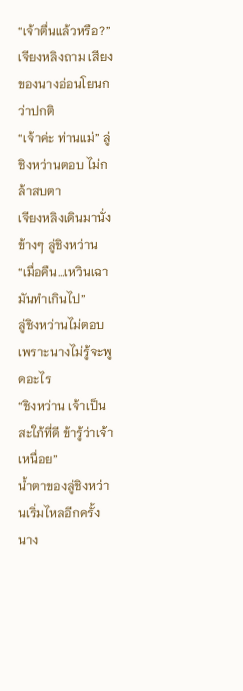“เจ้าตื่นแล้วหรือ?” เจียงหลิงถาม เสียงของนางอ่อนโยนกว่าปกติ
“เจ้าค่ะ ท่านแม่” ลู่ชิงหว่านตอบ ไม่กล้าสบตา
เจียงหลิงเดินมานั่งข้างๆ ลู่ชิงหว่าน “เมื่อคืน…เหวินเฉามันทำเกินไป”
ลู่ชิงหว่านไม่ตอบ เพราะนางไม่รู้จะพูดอะไร
“ชิงหว่าน เจ้าเป็นสะใภ้ที่ดี ข้ารู้ว่าเจ้าเหนื่อย”
น้ำตาของลู่ชิงหว่านเริ่มไหลอีกครั้ง นาง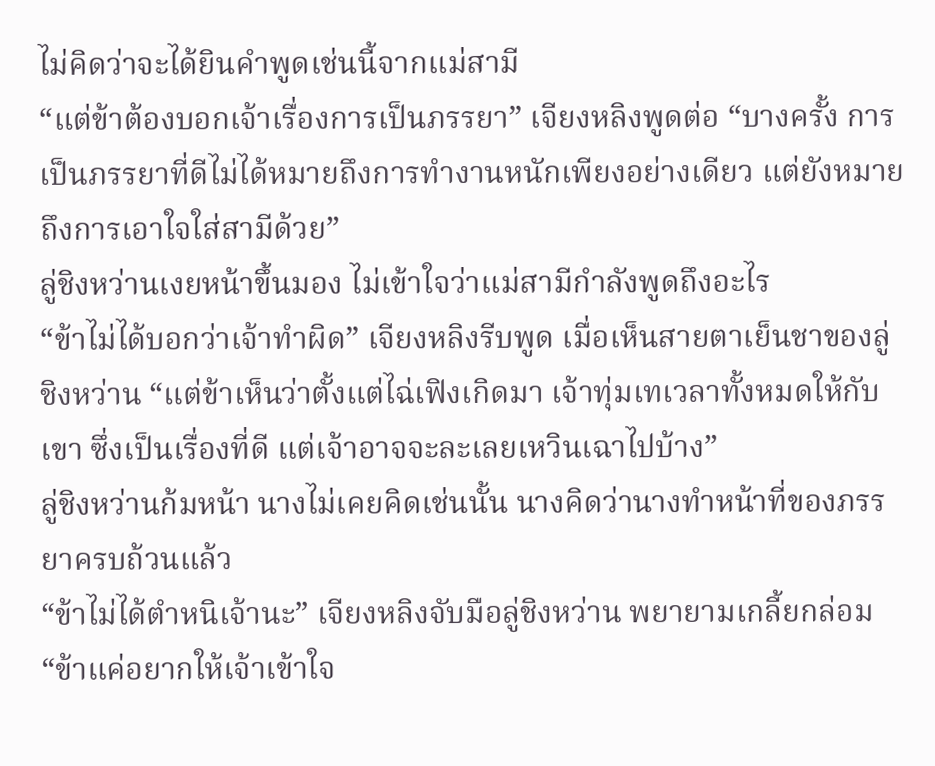ไม่คิดว่าจะได้ยินคำพูดเช่นนี้จากแม่สามี
“แต่ข้าต้องบอกเจ้าเรื่องการเป็นภรรยา” เจียงหลิงพูดต่อ “บางครั้ง การเป็นภรรยาที่ดีไม่ได้หมายถึงการทำงานหนักเพียงอย่างเดียว แต่ยังหมายถึงการเอาใจใส่สามีด้วย”
ลู่ชิงหว่านเงยหน้าขึ้นมอง ไม่เข้าใจว่าแม่สามีกำลังพูดถึงอะไร
“ข้าไม่ได้บอกว่าเจ้าทำผิด” เจียงหลิงรีบพูด เมื่อเห็นสายตาเย็นชาของลู่ชิงหว่าน “แต่ข้าเห็นว่าตั้งแต่ไฉ่เฟิงเกิดมา เจ้าทุ่มเทเวลาทั้งหมดให้กับเขา ซึ่งเป็นเรื่องที่ดี แต่เจ้าอาจจะละเลยเหวินเฉาไปบ้าง”
ลู่ชิงหว่านก้มหน้า นางไม่เคยคิดเช่นนั้น นางคิดว่านางทำหน้าที่ของภรรยาครบถ้วนแล้ว
“ข้าไม่ได้ตำหนิเจ้านะ” เจียงหลิงจับมือลู่ชิงหว่าน พยายามเกลี้ยกล่อม “ข้าแค่อยากให้เจ้าเข้าใจ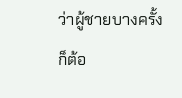ว่าผู้ชายบางครั้งก็ต้อ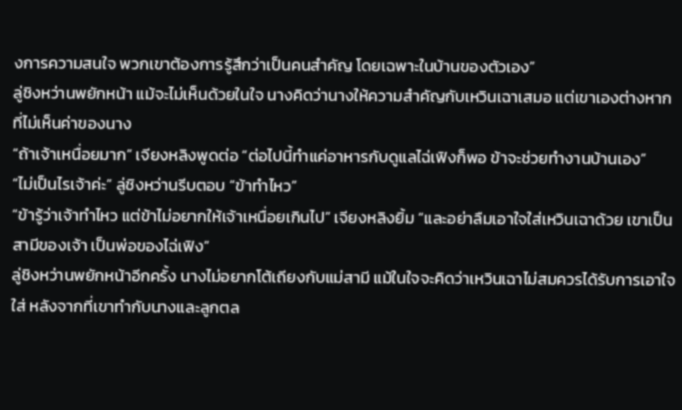งการความสนใจ พวกเขาต้องการรู้สึกว่าเป็นคนสำคัญ โดยเฉพาะในบ้านของตัวเอง”
ลู่ชิงหว่านพยักหน้า แม้จะไม่เห็นด้วยในใจ นางคิดว่านางให้ความสำคัญกับเหวินเฉาเสมอ แต่เขาเองต่างหากที่ไม่เห็นค่าของนาง
“ถ้าเจ้าเหนื่อยมาก” เจียงหลิงพูดต่อ “ต่อไปนี้ทำแค่อาหารกับดูแลไฉ่เฟิงก็พอ ข้าจะช่วยทำงานบ้านเอง”
“ไม่เป็นไรเจ้าค่ะ” ลู่ชิงหว่านรีบตอบ “ข้าทำไหว”
“ข้ารู้ว่าเจ้าทำไหว แต่ข้าไม่อยากให้เจ้าเหนื่อยเกินไป” เจียงหลิงยิ้ม “และอย่าลืมเอาใจใส่เหวินเฉาด้วย เขาเป็นสามีของเจ้า เป็นพ่อของไฉ่เฟิง”
ลู่ชิงหว่านพยักหน้าอีกครั้ง นางไม่อยากโต้เถียงกับแม่สามี แม้ในใจจะคิดว่าเหวินเฉาไม่สมควรได้รับการเอาใจใส่ หลังจากที่เขาทำกับนางและลูกตล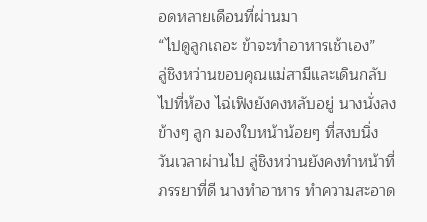อดหลายเดือนที่ผ่านมา
“ไปดูลูกเถอะ ข้าจะทำอาหารเช้าเอง”
ลู่ชิงหว่านขอบคุณแม่สามีและเดินกลับไปที่ห้อง ไฉ่เฟิงยังคงหลับอยู่ นางนั่งลงข้างๆ ลูก มองใบหน้าน้อยๆ ที่สงบนิ่ง
วันเวลาผ่านไป ลู่ชิงหว่านยังคงทำหน้าที่ภรรยาที่ดี นางทำอาหาร ทำความสะอาด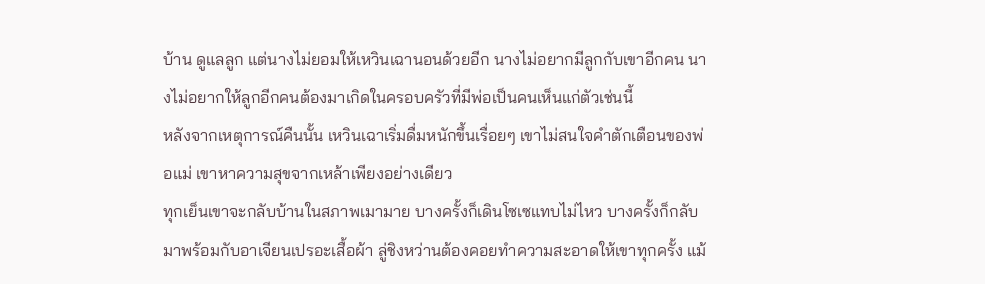บ้าน ดูแลลูก แต่นางไม่ยอมให้เหวินเฉานอนด้วยอีก นางไม่อยากมีลูกกับเขาอีกคน นางไม่อยากให้ลูกอีกคนต้องมาเกิดในครอบครัวที่มีพ่อเป็นคนเห็นแก่ตัวเช่นนี้
หลังจากเหตุการณ์คืนนั้น เหวินเฉาเริ่มดื่มหนักขึ้นเรื่อยๆ เขาไม่สนใจคำตักเตือนของพ่อแม่ เขาหาความสุขจากเหล้าเพียงอย่างเดียว
ทุกเย็นเขาจะกลับบ้านในสภาพเมามาย บางครั้งก็เดินโซเซแทบไม่ไหว บางครั้งก็กลับมาพร้อมกับอาเจียนเปรอะเสื้อผ้า ลู่ชิงหว่านต้องคอยทำความสะอาดให้เขาทุกครั้ง แม้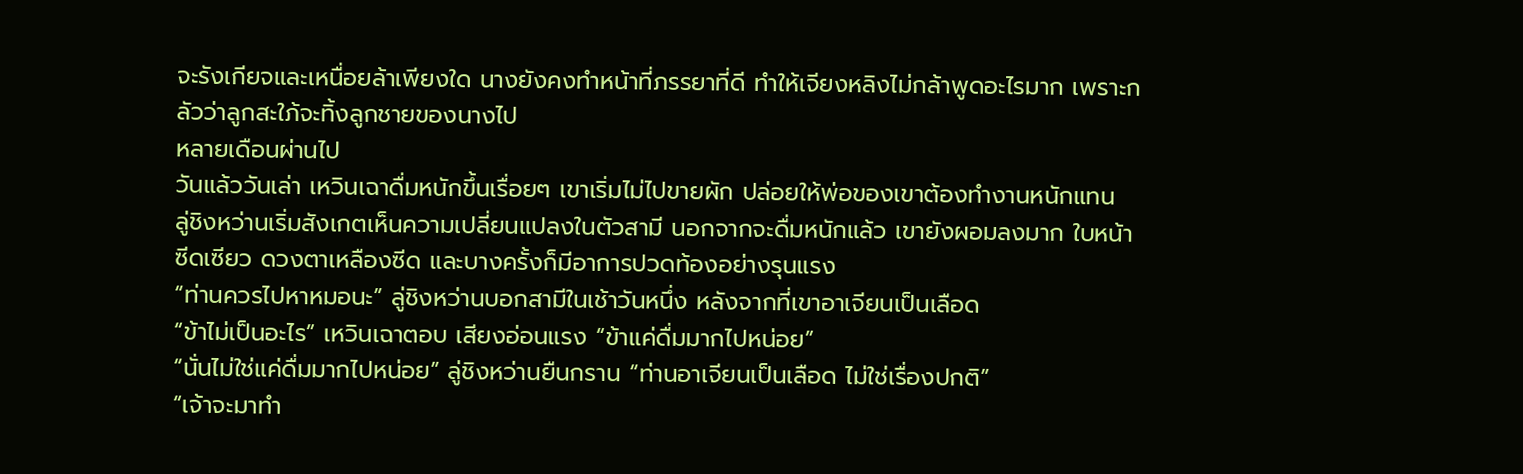จะรังเกียจและเหนื่อยล้าเพียงใด นางยังคงทำหน้าที่ภรรยาที่ดี ทำให้เจียงหลิงไม่กล้าพูดอะไรมาก เพราะกลัวว่าลูกสะใภ้จะทิ้งลูกชายของนางไป
หลายเดือนผ่านไป
วันแล้ววันเล่า เหวินเฉาดื่มหนักขึ้นเรื่อยๆ เขาเริ่มไม่ไปขายผัก ปล่อยให้พ่อของเขาต้องทำงานหนักแทน
ลู่ชิงหว่านเริ่มสังเกตเห็นความเปลี่ยนแปลงในตัวสามี นอกจากจะดื่มหนักแล้ว เขายังผอมลงมาก ใบหน้าซีดเซียว ดวงตาเหลืองซีด และบางครั้งก็มีอาการปวดท้องอย่างรุนแรง
“ท่านควรไปหาหมอนะ” ลู่ชิงหว่านบอกสามีในเช้าวันหนึ่ง หลังจากที่เขาอาเจียนเป็นเลือด
“ข้าไม่เป็นอะไร” เหวินเฉาตอบ เสียงอ่อนแรง “ข้าแค่ดื่มมากไปหน่อย”
“นั่นไม่ใช่แค่ดื่มมากไปหน่อย” ลู่ชิงหว่านยืนกราน “ท่านอาเจียนเป็นเลือด ไม่ใช่เรื่องปกติ”
“เจ้าจะมาทำ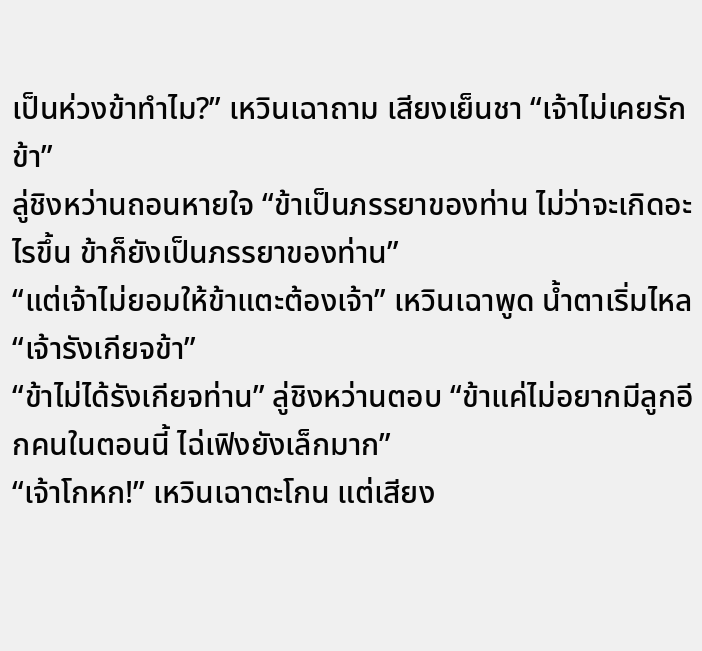เป็นห่วงข้าทำไม?” เหวินเฉาถาม เสียงเย็นชา “เจ้าไม่เคยรักข้า”
ลู่ชิงหว่านถอนหายใจ “ข้าเป็นภรรยาของท่าน ไม่ว่าจะเกิดอะไรขึ้น ข้าก็ยังเป็นภรรยาของท่าน”
“แต่เจ้าไม่ยอมให้ข้าแตะต้องเจ้า” เหวินเฉาพูด น้ำตาเริ่มไหล “เจ้ารังเกียจข้า”
“ข้าไม่ได้รังเกียจท่าน” ลู่ชิงหว่านตอบ “ข้าแค่ไม่อยากมีลูกอีกคนในตอนนี้ ไฉ่เฟิงยังเล็กมาก”
“เจ้าโกหก!” เหวินเฉาตะโกน แต่เสียง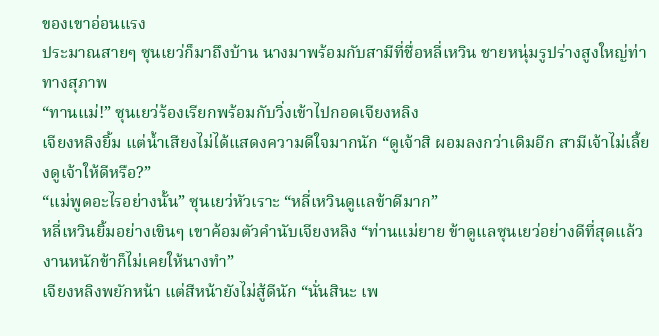ของเขาอ่อนแรง
ประมาณสายๆ ซุนเยว่ก็มาถึงบ้าน นางมาพร้อมกับสามีที่ชื่อหลี่เหวิน ชายหนุ่มรูปร่างสูงใหญ่ท่าทางสุภาพ
“ทานแม่!” ซุนเยว่ร้องเรียกพร้อมกับวิ่งเข้าไปกอดเจียงหลิง
เจียงหลิงยิ้ม แต่น้ำเสียงไม่ได้แสดงความดีใจมากนัก “ดูเจ้าสิ ผอมลงกว่าเดิมอีก สามีเจ้าไม่เลี้ยงดูเจ้าให้ดีหรือ?”
“แม่พูดอะไรอย่างนั้น” ซุนเยว่หัวเราะ “หลี่เหวินดูแลข้าดีมาก”
หลี่เหวินยิ้มอย่างเขินๆ เขาค้อมตัวคำนับเจียงหลิง “ท่านแม่ยาย ข้าดูแลซุนเยว่อย่างดีที่สุดแล้ว งานหนักข้าก็ไม่เคยให้นางทำ”
เจียงหลิงพยักหน้า แต่สีหน้ายังไม่สู้ดีนัก “นั่นสินะ เพ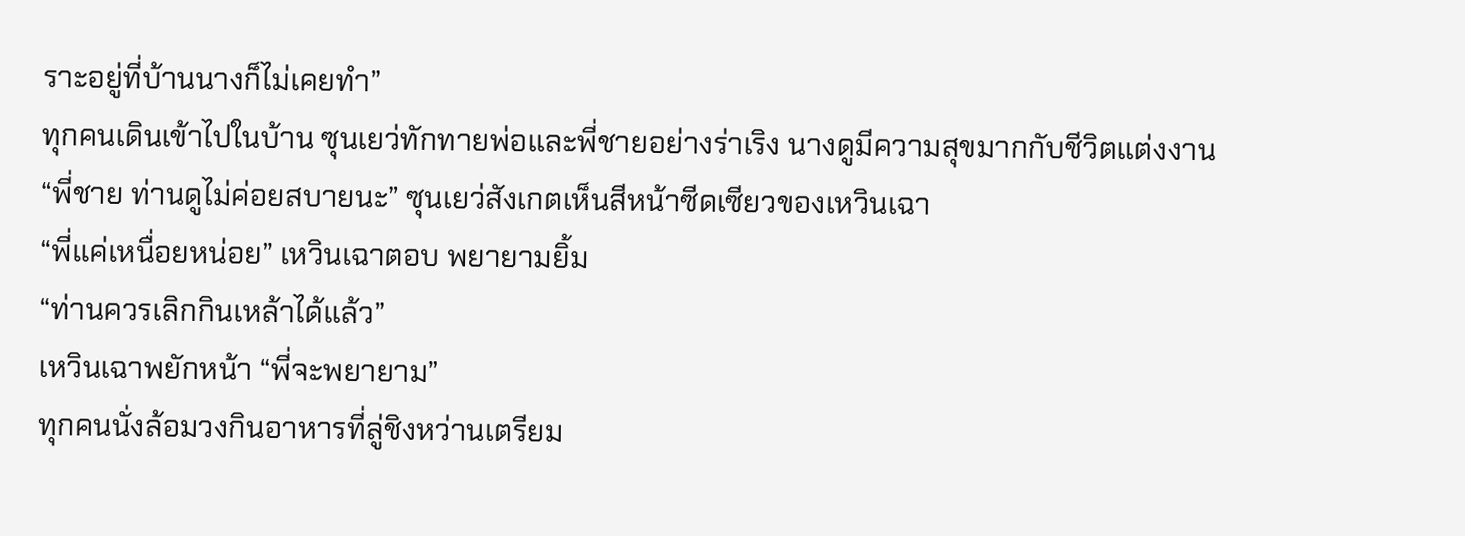ราะอยู่ที่บ้านนางก็ไม่เคยทำ”
ทุกคนเดินเข้าไปในบ้าน ซุนเยว่ทักทายพ่อและพี่ชายอย่างร่าเริง นางดูมีความสุขมากกับชีวิตแต่งงาน
“พี่ชาย ท่านดูไม่ค่อยสบายนะ” ซุนเยว่สังเกตเห็นสีหน้าซีดเซียวของเหวินเฉา
“พี่แค่เหนื่อยหน่อย” เหวินเฉาตอบ พยายามยิ้ม
“ท่านควรเลิกกินเหล้าได้แล้ว”
เหวินเฉาพยักหน้า “พี่จะพยายาม”
ทุกคนนั่งล้อมวงกินอาหารที่ลู่ชิงหว่านเตรียม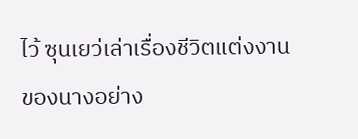ไว้ ซุนเยว่เล่าเรื่องชีวิตแต่งงานของนางอย่าง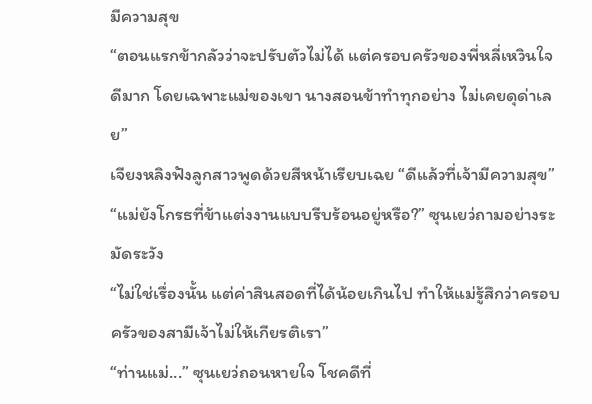มีความสุข
“ตอนแรกข้ากลัวว่าจะปรับตัวไม่ได้ แต่ครอบครัวของพี่หลี่เหวินใจดีมาก โดยเฉพาะแม่ของเขา นางสอนข้าทำทุกอย่าง ไม่เคยดุด่าเลย”
เจียงหลิงฟังลูกสาวพูดด้วยสีหน้าเรียบเฉย “ดีแล้วที่เจ้ามีความสุข”
“แม่ยังโกรธที่ข้าแต่งงานแบบรีบร้อนอยู่หรือ?” ซุนเยว่ถามอย่างระมัดระวัง
“ไม่ใช่เรื่องนั้น แต่ค่าสินสอดที่ได้น้อยเกินไป ทำให้แม่รู้สึกว่าครอบครัวของสามีเจ้าไม่ให้เกียรติเรา”
“ท่านแม่...” ซุนเยว่ถอนหายใจ โชคดีที่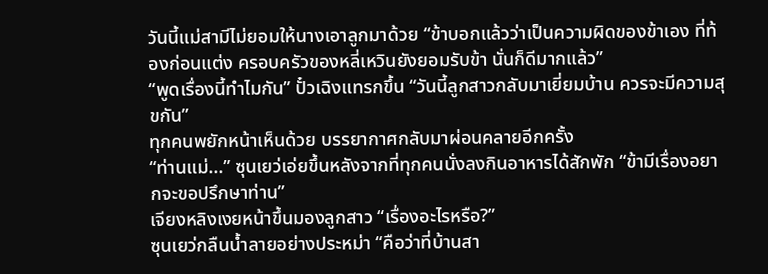วันนี้แม่สามีไม่ยอมให้นางเอาลูกมาด้วย “ข้าบอกแล้วว่าเป็นความผิดของข้าเอง ที่ท้องก่อนแต่ง ครอบครัวของหลี่เหวินยังยอมรับข้า นั่นก็ดีมากแล้ว”
“พูดเรื่องนี้ทำไมกัน” ปั๋วเฉิงแทรกขึ้น “วันนี้ลูกสาวกลับมาเยี่ยมบ้าน ควรจะมีความสุขกัน”
ทุกคนพยักหน้าเห็นด้วย บรรยากาศกลับมาผ่อนคลายอีกครั้ง
“ท่านแม่...” ซุนเยว่เอ่ยขึ้นหลังจากที่ทุกคนนั่งลงกินอาหารได้สักพัก “ข้ามีเรื่องอยากจะขอปรึกษาท่าน”
เจียงหลิงเงยหน้าขึ้นมองลูกสาว “เรื่องอะไรหรือ?”
ซุนเยว่กลืนน้ำลายอย่างประหม่า “คือว่าที่บ้านสา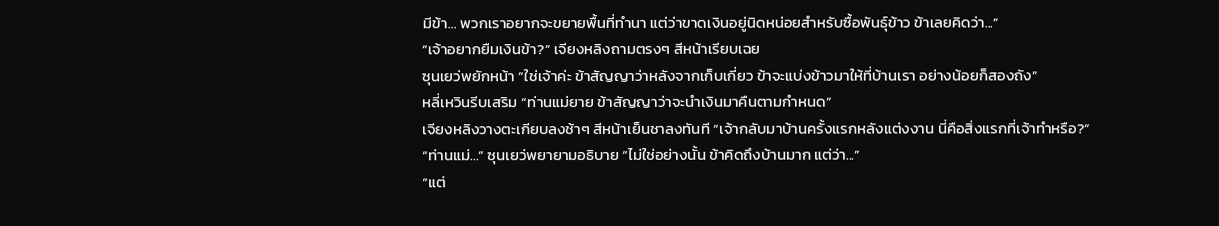มีข้า... พวกเราอยากจะขยายพื้นที่ทำนา แต่ว่าขาดเงินอยู่นิดหน่อยสำหรับซื้อพันธุ์ข้าว ข้าเลยคิดว่า...”
“เจ้าอยากยืมเงินข้า?” เจียงหลิงถามตรงๆ สีหน้าเรียบเฉย
ซุนเยว่พยักหน้า “ใช่เจ้าค่ะ ข้าสัญญาว่าหลังจากเก็บเกี่ยว ข้าจะแบ่งข้าวมาให้ที่บ้านเรา อย่างน้อยก็สองถัง”
หลี่เหวินรีบเสริม “ท่านแม่ยาย ข้าสัญญาว่าจะนำเงินมาคืนตามกำหนด”
เจียงหลิงวางตะเกียบลงช้าๆ สีหน้าเย็นชาลงทันที “เจ้ากลับมาบ้านครั้งแรกหลังแต่งงาน นี่คือสิ่งแรกที่เจ้าทำหรือ?”
“ท่านแม่...” ซุนเยว่พยายามอธิบาย “ไม่ใช่อย่างนั้น ข้าคิดถึงบ้านมาก แต่ว่า...”
“แต่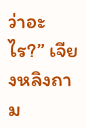ว่าอะไร?” เจียงหลิงถาม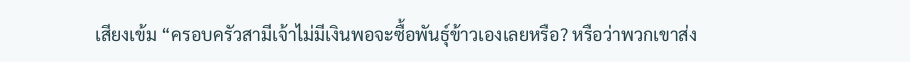เสียงเข้ม “ครอบครัวสามีเจ้าไม่มีเงินพอจะซื้อพันธุ์ข้าวเองเลยหรือ? หรือว่าพวกเขาส่ง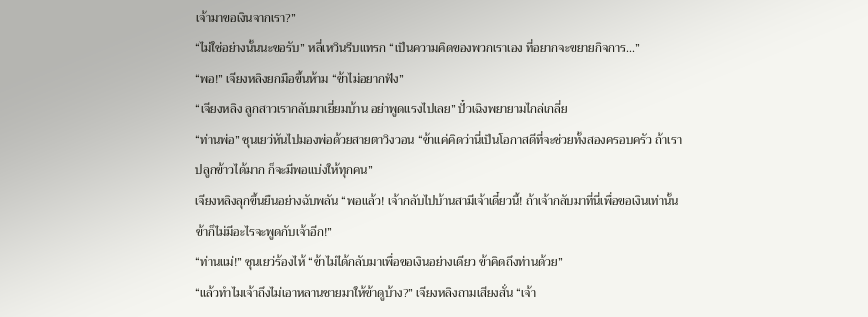เจ้ามาขอเงินจากเรา?”
“ไม่ใช่อย่างนั้นนะขอรับ” หลี่เหวินรีบแทรก “เป็นความคิดของพวกเราเอง ที่อยากจะขยายกิจการ...”
“พอ!” เจียงหลิงยกมือขึ้นห้าม “ข้าไม่อยากฟัง”
“เจียงหลิง ลูกสาวเรากลับมาเยี่ยมบ้าน อย่าพูดแรงไปเลย” ปั๋วเฉิงพยายามไกล่เกลี่ย
“ท่านพ่อ” ซุนเยว่หันไปมองพ่อด้วยสายตาวิงวอน “ข้าแค่คิดว่านี่เป็นโอกาสดีที่จะช่วยทั้งสองครอบครัว ถ้าเราปลูกข้าวได้มาก ก็จะมีพอแบ่งให้ทุกคน”
เจียงหลิงลุกขึ้นยืนอย่างฉับพลัน “พอแล้ว! เจ้ากลับไปบ้านสามีเจ้าเดี๋ยวนี้! ถ้าเจ้ากลับมาที่นี่เพื่อขอเงินเท่านั้น ข้าก็ไม่มีอะไรจะพูดกับเจ้าอีก!”
“ท่านแม่!” ซุนเยว่ร้องไห้ “ข้าไม่ได้กลับมาเพื่อขอเงินอย่างเดียว ข้าคิดถึงท่านด้วย”
“แล้วทำไมเจ้าถึงไม่เอาหลานชายมาให้ข้าดูบ้าง?” เจียงหลิงถามเสียงสั่น “เจ้า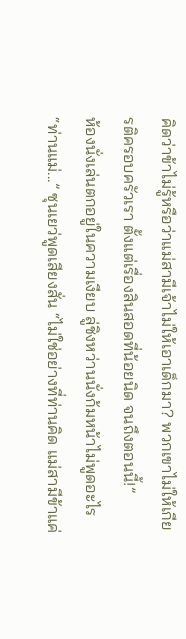คิดว่าข้าไม่รู้หรือว่าแม่สามีเจ้าไม่ให้เอาเด็กมา? พวกเขาไม่ให้เกียรติครอบครัวเรา ตั้งแต่เรื่องสินสอดที่น้อยนิด จนถึงตอนนี้!”
ห้องนั่งเล่นตกอยู่ในความเงียบ ลู่ชิงหว่านนั่งก้มหน้าไม่พูดอะไร
“ท่านแม่...” ซุนเยว่พูดเสียงสั่น “ไม่ใช่อย่างที่ท่านคิด แม่สามีข้าแค่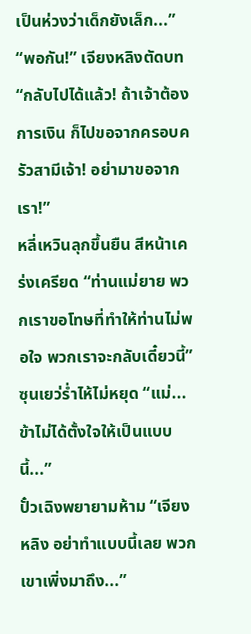เป็นห่วงว่าเด็กยังเล็ก...”
“พอกัน!” เจียงหลิงตัดบท “กลับไปได้แล้ว! ถ้าเจ้าต้องการเงิน ก็ไปขอจากครอบครัวสามีเจ้า! อย่ามาขอจากเรา!”
หลี่เหวินลุกขึ้นยืน สีหน้าเคร่งเครียด “ท่านแม่ยาย พวกเราขอโทษที่ทำให้ท่านไม่พอใจ พวกเราจะกลับเดี๋ยวนี้”
ซุนเยว่ร่ำไห้ไม่หยุด “แม่... ข้าไม่ได้ตั้งใจให้เป็นแบบนี้...”
ปั๋วเฉิงพยายามห้าม “เจียงหลิง อย่าทำแบบนี้เลย พวกเขาเพิ่งมาถึง...”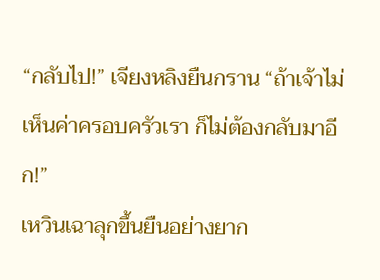“กลับไป!” เจียงหลิงยืนกราน “ถ้าเจ้าไม่เห็นค่าครอบครัวเรา ก็ไม่ต้องกลับมาอีก!”
เหวินเฉาลุกขึ้นยืนอย่างยาก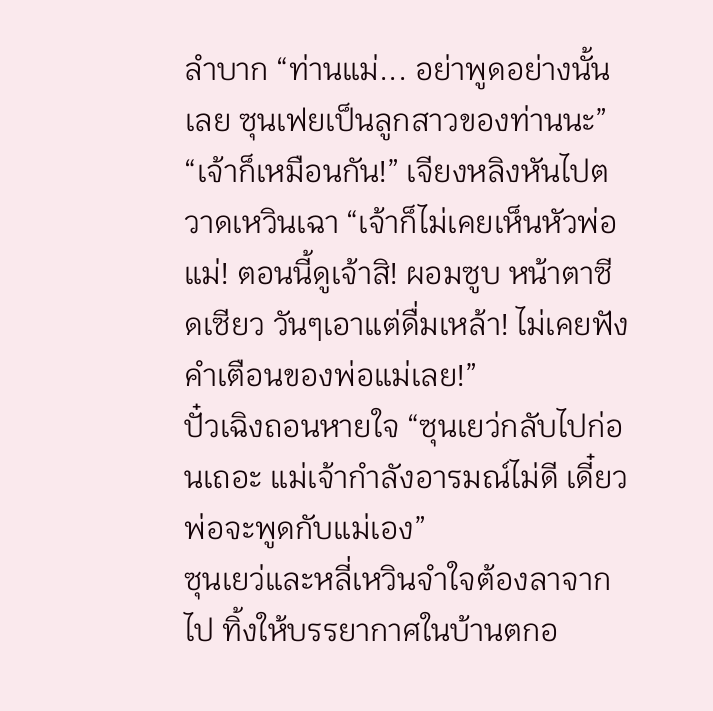ลำบาก “ท่านแม่... อย่าพูดอย่างนั้นเลย ซุนเฟยเป็นลูกสาวของท่านนะ”
“เจ้าก็เหมือนกัน!” เจียงหลิงหันไปตวาดเหวินเฉา “เจ้าก็ไม่เคยเห็นหัวพ่อแม่! ตอนนี้ดูเจ้าสิ! ผอมซูบ หน้าตาซีดเซียว วันๆเอาแต่ดื่มเหล้า! ไม่เคยฟังคำเตือนของพ่อแม่เลย!”
ปั๋วเฉิงถอนหายใจ “ซุนเยว่กลับไปก่อนเถอะ แม่เจ้ากำลังอารมณ์ไม่ดี เดี๋ยวพ่อจะพูดกับแม่เอง”
ซุนเยว่และหลี่เหวินจำใจต้องลาจากไป ทิ้งให้บรรยากาศในบ้านตกอ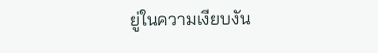ยู่ในความเงียบงัน